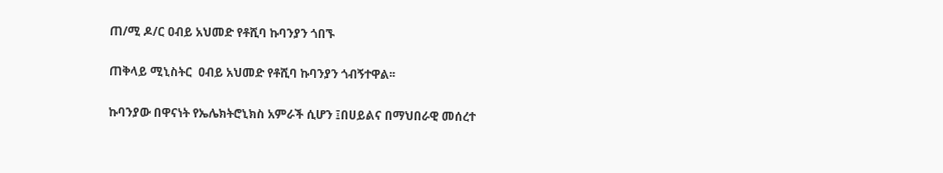ጠ/ሚ ዶ/ር ዐብይ አህመድ የቶሺባ ኩባንያን ጎበኙ

ጠቅላይ ሚኒስትር  ዐብይ አህመድ የቶሺባ ኩባንያን ጎብኝተዋል፡፡

ኩባንያው በዋናነት የኤሌክትሮኒክስ አምራች ሲሆን ፤በሀይልና በማህበራዊ መሰረተ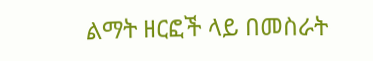ልማት ዘርፎች ላይ በመስራት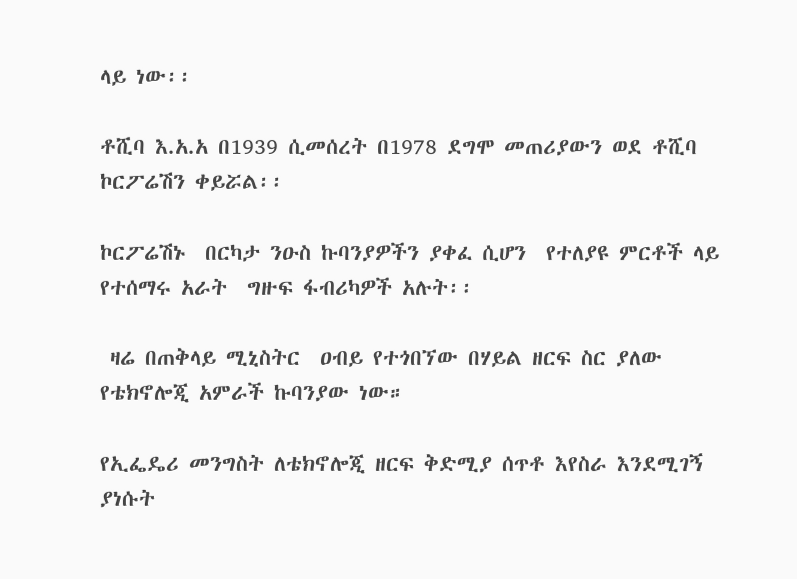ላይ ነው፡፡

ቶሺባ እ.አ.አ በ1939 ሲመሰረት በ1978 ደግሞ መጠሪያውን ወደ ቶሺባ ኮርፖሬሽን ቀይሯል፡፡

ኮርፖሬሽኑ  በርካታ ንዑስ ኩባንያዎችን ያቀፈ ሲሆን  የተለያዩ ምርቶች ላይ የተሰማሩ አራት  ግዙፍ ፋብሪካዎች አሉት፡፡

 ዛሬ በጠቅላይ ሚኒስትር  ዐብይ የተጎበኘው በሃይል ዘርፍ ስር ያለው የቴክኖሎጂ አምራች ኩባንያው ነው።

የኢፌዴሪ መንግስት ለቴክኖሎጂ ዘርፍ ቅድሚያ ሰጥቶ እየስራ እንደሚገኝ ያነሱት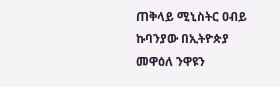ጠቅላይ ሚኒስትር ዐብይ  ኩባንያው በኢትዮጵያ መዋዕለ ንዋዩን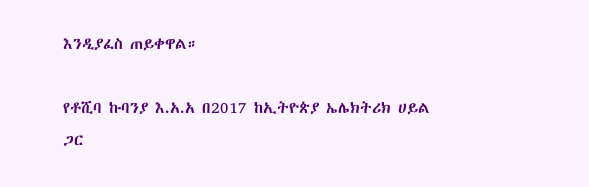እንዲያፈስ ጠይቀዋል።

የቶሺባ ኩባንያ እ.አ.አ በ2017 ከኢትዮጵያ ኤሌክትሪክ ሀይል ጋር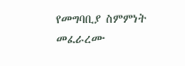የመግባቢያ ስምምነት መፈራረሙ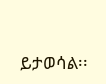ይታወሳል፡፡